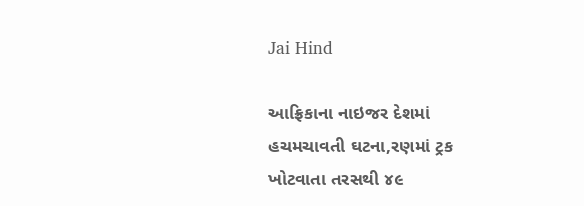Jai Hind

આફ્રિકાના નાઇજર દેશમાં હચમચાવતી ઘટના,રણમાં ટ્રક ખોટવાતા તરસથી ૪૯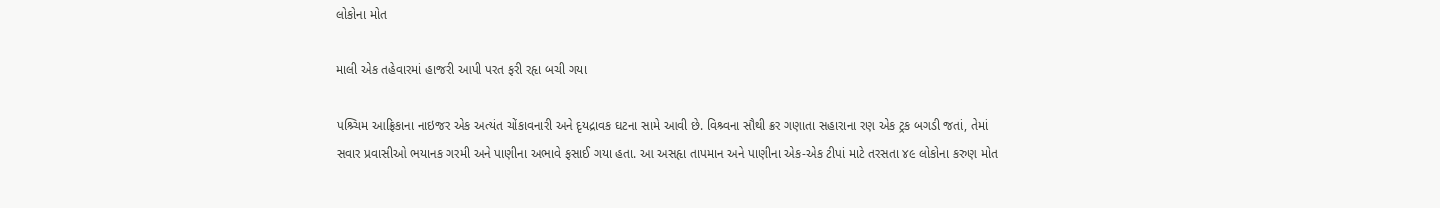લોકોના મોત

માલી એક તહેવારમાં હાજરી આપી પરત ફરી રહૃા બચી ગયા

પશ્ર્ચિમ આફ્રિકાના નાઇજર એક અત્યંત ચોંકાવનારી અને દૃયદ્રાવક ઘટના સામે આવી છે. વિશ્ર્વના સૌથી ક્રર ગણાતા સહારાના રણ એક ટ્રક બગડી જતાં, તેમાં સવાર પ્રવાસીઓ ભયાનક ગરમી અને પાણીના અભાવે ફસાઈ ગયા હતા. આ અસહૃા તાપમાન અને પાણીના એક-એક ટીપાં માટે તરસતા ૪૯ લોકોના કરુણ મોત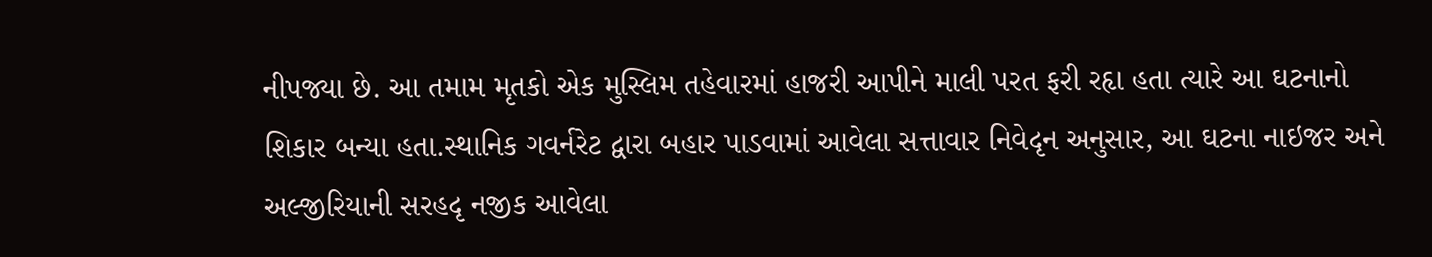નીપજ્યા છે. આ તમામ મૃતકો એક મુસ્લિમ તહેવારમાં હાજરી આપીને માલી પરત ફરી રહૃા હતા ત્યારે આ ઘટનાનો શિકાર બન્યા હતા.સ્થાનિક ગવર્નરેટ દ્વારા બહાર પાડવામાં આવેલા સત્તાવાર નિવેદૃન અનુસાર, આ ઘટના નાઇજર અને અલ્જીરિયાની સરહદૃ નજીક આવેલા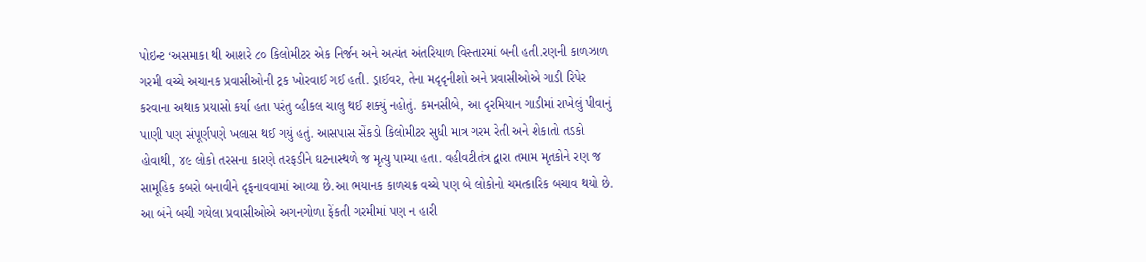પોઇન્ટ ‘અસમાકા થી આશરે ૮૦ કિલોમીટર એક નિર્જન અને અત્યંત અંતરિયાળ વિસ્તારમાં બની હતી.રણની કાળઝાળ ગરમી વચ્ચે અચાનક પ્રવાસીઓની ટ્રક ખોરવાઈ ગઈ હતી. ડ્રાઈવર, તેના મદૃદૃનીશો અને પ્રવાસીઓએ ગાડી રિપેર કરવાના અથાક પ્રયાસો કર્યા હતા પરંતુ વ્હીકલ ચાલુ થઈ શક્યું નહોતું. કમનસીબે, આ દૃરમિયાન ગાડીમાં રાખેલું પીવાનું પાણી પણ સંપૂર્ણપણે ખલાસ થઈ ગયું હતું. આસપાસ સેંકડો કિલોમીટર સુધી માત્ર ગરમ રેતી અને શેકાતો તડકો હોવાથી, ૪૯ લોકો તરસના કારણે તરફડીને ઘટનાસ્થળે જ મૃત્યુ પામ્યા હતા. વહીવટીતંત્ર દ્વારા તમામ મૃતકોને રણ જ સામૂહિક કબરો બનાવીને દૃફનાવવામાં આવ્યા છે.આ ભયાનક કાળચક્ર વચ્ચે પણ બે લોકોનો ચમત્કારિક બચાવ થયો છે. આ બંને બચી ગયેલા પ્રવાસીઓએ અગનગોળા ફેંકતી ગરમીમાં પણ ન હારી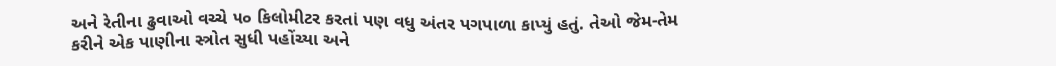અને રેતીના ઢુવાઓ વચ્ચે ૫૦ કિલોમીટર કરતાં પણ વધુ અંતર પગપાળા કાપ્યું હતું. તેઓ જેમ-તેમ કરીને એક પાણીના સ્ત્રોત સુધી પહોંચ્યા અને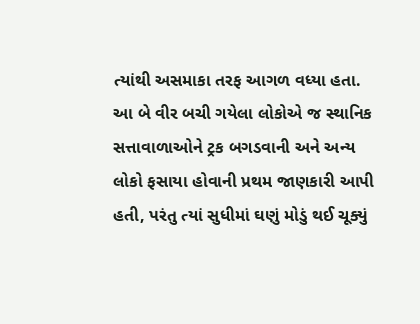ત્યાંથી અસમાકા તરફ આગળ વધ્યા હતા. આ બે વીર બચી ગયેલા લોકોએ જ સ્થાનિક સત્તાવાળાઓને ટ્રક બગડવાની અને અન્ય લોકો ફસાયા હોવાની પ્રથમ જાણકારી આપી હતી, પરંતુ ત્યાં સુધીમાં ઘણું મોડું થઈ ચૂક્યું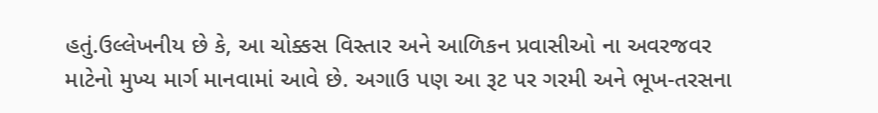હતું.ઉલ્લેખનીય છે કે, આ ચોક્કસ વિસ્તાર અને આળિકન પ્રવાસીઓ ના અવરજવર માટેનો મુખ્ય માર્ગ માનવામાં આવે છે. અગાઉ પણ આ રૂટ પર ગરમી અને ભૂખ-તરસના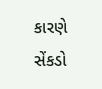કારણે સેંકડો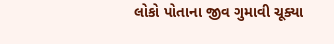લોકો પોતાના જીવ ગુમાવી ચૂક્યા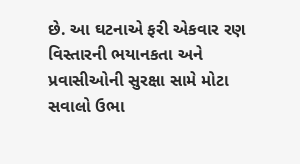છે. આ ઘટનાએ ફરી એકવાર રણ વિસ્તારની ભયાનકતા અને પ્રવાસીઓની સુરક્ષા સામે મોટા સવાલો ઉભા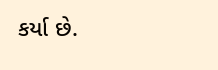કર્યા છે.